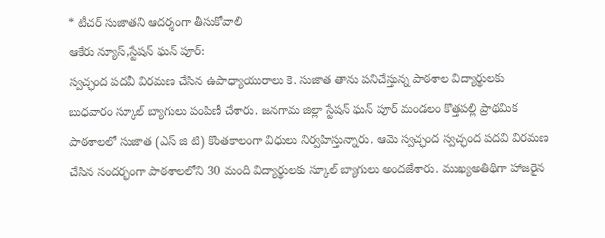* టీచర్ సుజాతని ఆదర్శంగా తీసుకోవాలి
ఆకేరు న్యూస్,స్టేషన్ ఘన్ పూర్:
స్వచ్ఛంద పదవీ విరమణ చేసిన ఉపాధ్యాయురాలు కె. సుజాత తాను పనిచేస్తున్న పాఠశాల విద్యార్థులకు బుధవారం స్కూల్ బ్యాగులు పంపిణీ చేశారు. జనగామ జిల్లా స్టేషన్ ఘన్ పూర్ మండలం కొత్తపల్లి ప్రాథమిక పాఠశాలలో సుజాత (ఎస్ జి టి) కొంతకాలంగా విధులు నిర్వహిస్తున్నారు. ఆమె స్వచ్ఛంద స్వచ్ఛంద పదవి విరమణ చేసిన సందర్భంగా పాఠశాలలోని 30 మంది విద్యార్థులకు స్కూల్ బ్యాగులు అందజేశారు. ముఖ్యఅతిథిగా హాజరైన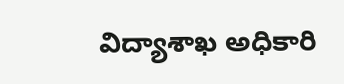విద్యాశాఖ అధికారి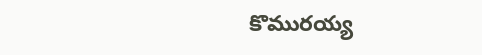కొమురయ్య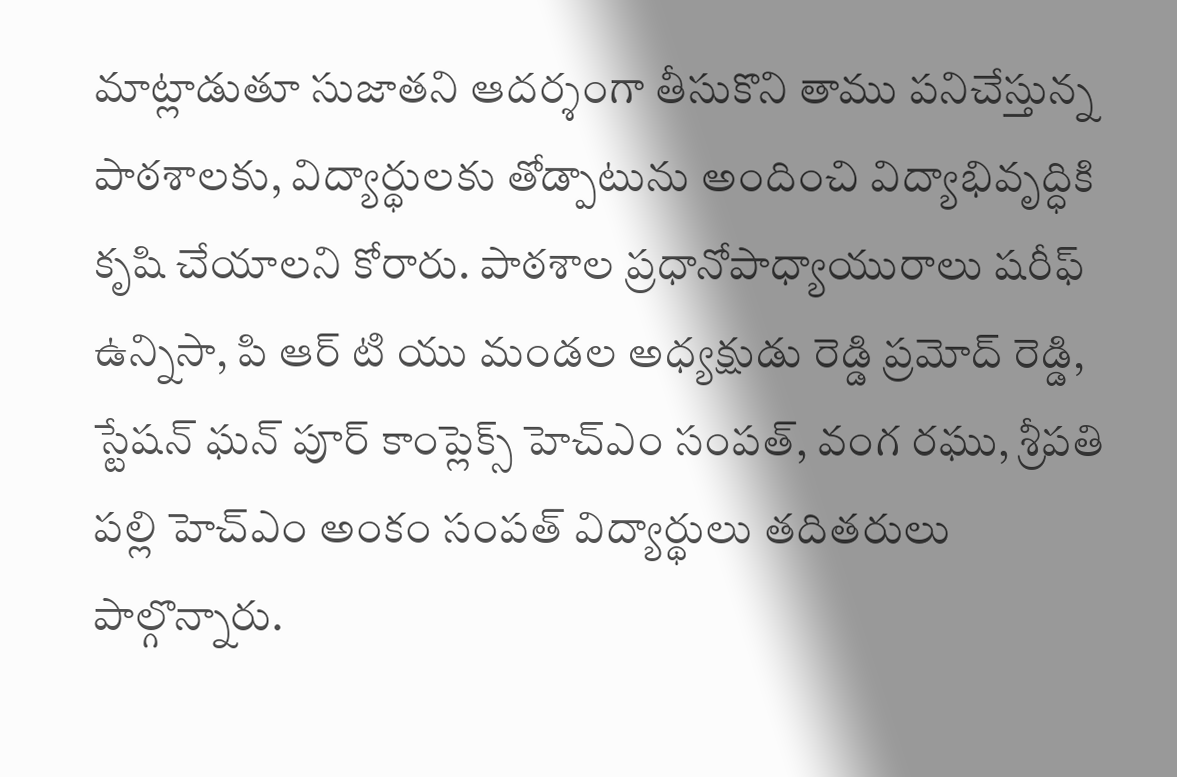మాట్లాడుతూ సుజాతని ఆదర్శంగా తీసుకొని తాము పనిచేస్తున్న పాఠశాలకు, విద్యార్థులకు తోడ్పాటును అందించి విద్యాభివృద్ధికి కృషి చేయాలని కోరారు. పాఠశాల ప్రధానోపాధ్యాయురాలు షరీఫ్ ఉన్నిసా, పి ఆర్ టి యు మండల అధ్యక్షుడు రెడ్డి ప్రమోద్ రెడ్డి, స్టేషన్ ఘన్ పూర్ కాంప్లెక్స్ హెచ్ఎం సంపత్, వంగ రఘు, శ్రీపతి పల్లి హెచ్ఎం అంకం సంపత్ విద్యార్థులు తదితరులు పాల్గొన్నారు.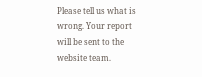Please tell us what is wrong. Your report will be sent to the website team.